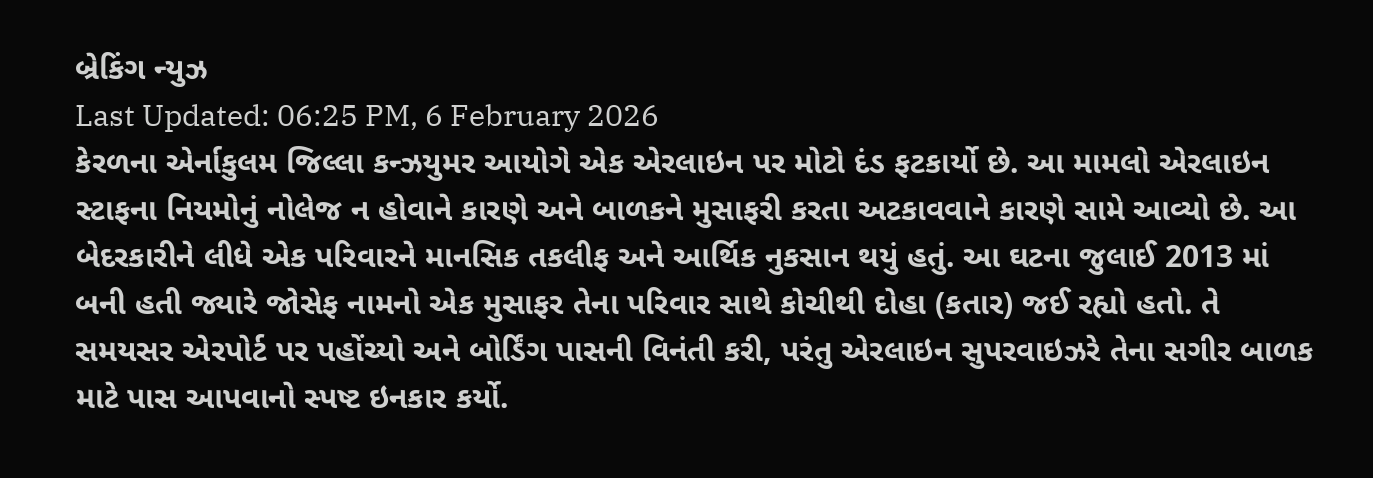બ્રેકિંગ ન્યુઝ
Last Updated: 06:25 PM, 6 February 2026
કેરળના એર્નાકુલમ જિલ્લા કન્ઝયુમર આયોગે એક એરલાઇન પર મોટો દંડ ફટકાર્યો છે. આ મામલો એરલાઇન સ્ટાફના નિયમોનું નોલેજ ન હોવાને કારણે અને બાળકને મુસાફરી કરતા અટકાવવાને કારણે સામે આવ્યો છે. આ બેદરકારીને લીધે એક પરિવારને માનસિક તકલીફ અને આર્થિક નુકસાન થયું હતું. આ ઘટના જુલાઈ 2013 માં બની હતી જ્યારે જોસેફ નામનો એક મુસાફર તેના પરિવાર સાથે કોચીથી દોહા (કતાર) જઈ રહ્યો હતો. તે સમયસર એરપોર્ટ પર પહોંચ્યો અને બોર્ડિંગ પાસની વિનંતી કરી, પરંતુ એરલાઇન સુપરવાઇઝરે તેના સગીર બાળક માટે પાસ આપવાનો સ્પષ્ટ ઇનકાર કર્યો.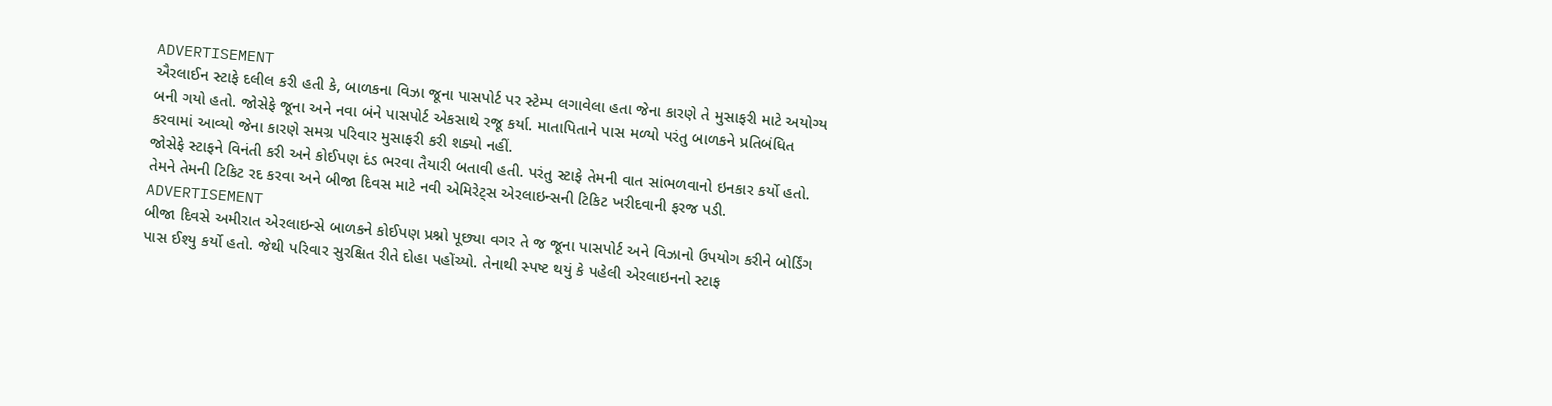ADVERTISEMENT
ઐરલાઈન સ્ટાફે દલીલ કરી હતી કે, બાળકના વિઝા જૂના પાસપોર્ટ પર સ્ટેમ્પ લગાવેલા હતા જેના કારણે તે મુસાફરી માટે અયોગ્ય બની ગયો હતો. જોસેફે જૂના અને નવા બંને પાસપોર્ટ એકસાથે રજૂ કર્યા. માતાપિતાને પાસ મળ્યો પરંતુ બાળકને પ્રતિબંધિત કરવામાં આવ્યો જેના કારણે સમગ્ર પરિવાર મુસાફરી કરી શક્યો નહીં.
જોસેફે સ્ટાફને વિનંતી કરી અને કોઈપણ દંડ ભરવા તૈયારી બતાવી હતી. પરંતુ સ્ટાફે તેમની વાત સાંભળવાનો ઇનકાર કર્યો હતો. તેમને તેમની ટિકિટ રદ કરવા અને બીજા દિવસ માટે નવી એમિરેટ્સ એરલાઇન્સની ટિકિટ ખરીદવાની ફરજ પડી.
ADVERTISEMENT
બીજા દિવસે અમીરાત એરલાઇન્સે બાળકને કોઈપણ પ્રશ્નો પૂછ્યા વગર તે જ જૂના પાસપોર્ટ અને વિઝાનો ઉપયોગ કરીને બોર્ડિંગ પાસ ઈશ્યુ કર્યો હતો. જેથી પરિવાર સુરક્ષિત રીતે દોહા પહોંચ્યો. તેનાથી સ્પષ્ટ થયું કે પહેલી એરલાઇનનો સ્ટાફ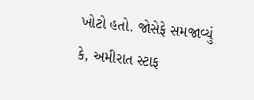ખોટો હતો. જોસેફે સમજાવ્યું કે, અમીરાત સ્ટાફ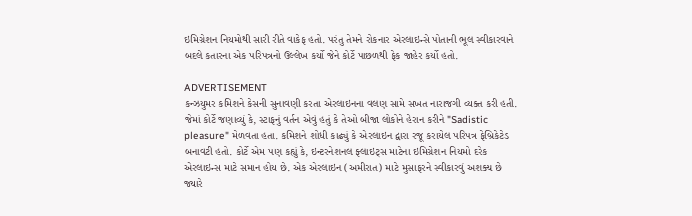ઇમિગ્રેશન નિયમોથી સારી રીતે વાકેફ હતો. પરંતુ તેમને રોકનાર એરલાઇન્સે પોતાની ભૂલ સ્વીકારવાને બદલે કતારના એક પરિપત્રનો ઉલ્લેખ કર્યો જેને કોર્ટે પાછળથી ફેક જાહેર કર્યો હતો.

ADVERTISEMENT
કન્ઝયુમર કમિશને કેસની સુનાવણી કરતા એરલાઇનના વલણ સામે સખત નારાજગી વ્યક્ત કરી હતી. જેમાં કોર્ટે જણાવ્યું કે, સ્ટાફનું વર્તન એવું હતું કે તેઓ બીજા લોકોને હેરાન કરીને "Sadistic pleasure" મેળવતા હતા. કમિશને શોધી કાઢ્યું કે એરલાઇન દ્વારા રજૂ કરાયેલ પરિપત્ર ફેબ્રિકેટેડ બનાવટી હતો. કોર્ટે એમ પણ કહ્યું કે, ઇન્ટરનેશનલ ફ્લાઇટ્સ માટેના ઇમિગ્રેશન નિયમો દરેક એરલાઇન્સ માટે સમાન હોય છે. એક એરલાઇન (અમીરાત) માટે મુસાફરને સ્વીકારવું અશક્ય છે જ્યારે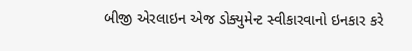બીજી એરલાઇન એજ ડોક્યુમેન્ટ સ્વીકારવાનો ઇનકાર કરે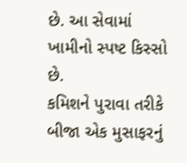છે. આ સેવામાં ખામીનો સ્પષ્ટ કિસ્સો છે.
કમિશને પુરાવા તરીકે બીજા એક મુસાફરનું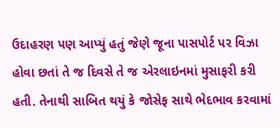ઉદાહરણ પણ આપ્યું હતું જેણે જૂના પાસપોર્ટ પર વિઝા હોવા છતાં તે જ દિવસે તે જ એરલાઇનમાં મુસાફરી કરી હતી. તેનાથી સાબિત થયું કે જોસેફ સાથે ભેદભાવ કરવામાં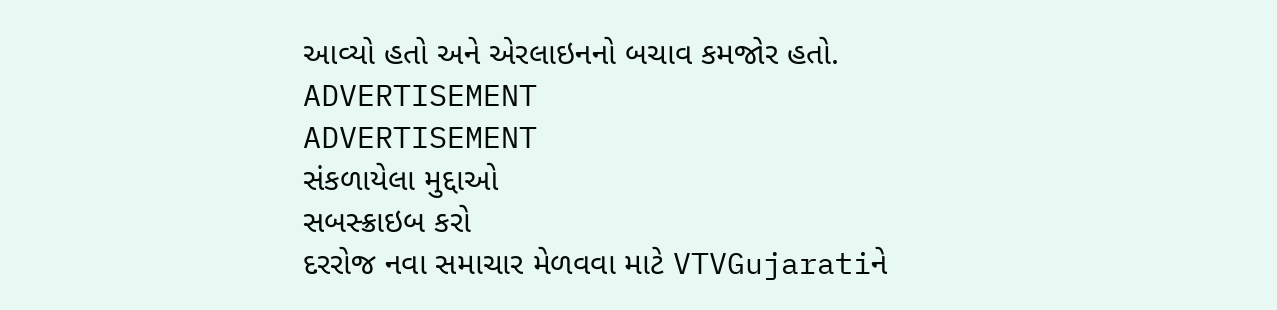આવ્યો હતો અને એરલાઇનનો બચાવ કમજોર હતો.
ADVERTISEMENT
ADVERTISEMENT
સંકળાયેલા મુદ્દાઓ
સબસ્ક્રાઇબ કરો
દરરોજ નવા સમાચાર મેળવવા માટે VTVGujaratiને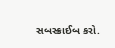સબસ્ક્રાઈબ કરો.